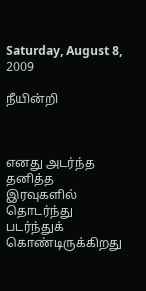Saturday, August 8, 2009

நீயின்றி



எனது அடர்ந்த தனித்த இரவுகளில்
தொடர்ந்து படர்ந்துக் கொண்டிருக்கிறது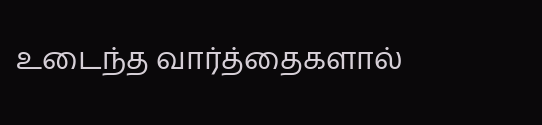உடைந்த வார்த்தைகளால்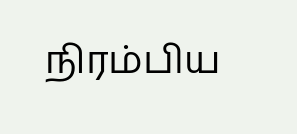நிரம்பிய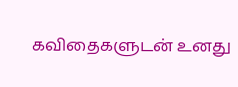கவிதைகளுடன் உனது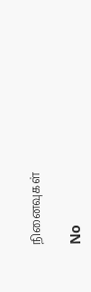நினைவுகள்

No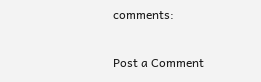comments:

Post a Comment